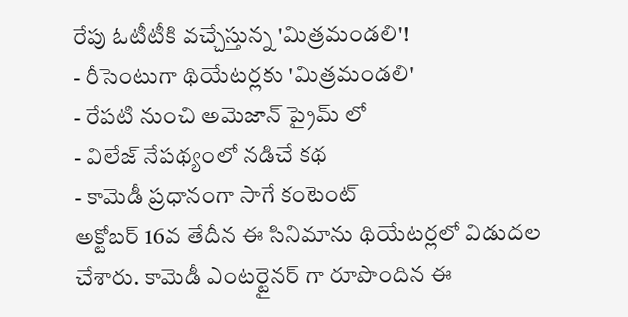రేపు ఓటీటీకి వచ్చేస్తున్న 'మిత్రమండలి'!
- రీసెంటుగా థియేటర్లకు 'మిత్రమండలి'
- రేపటి నుంచి అమెజాన్ ప్రైమ్ లో
- విలేజ్ నేపథ్యంలో నడిచే కథ
- కామెడీ ప్రధానంగా సాగే కంటెంట్
అక్టోబర్ 16వ తేదీన ఈ సినిమాను థియేటర్లలో విడుదల చేశారు. కామెడీ ఎంటర్టైనర్ గా రూపొందిన ఈ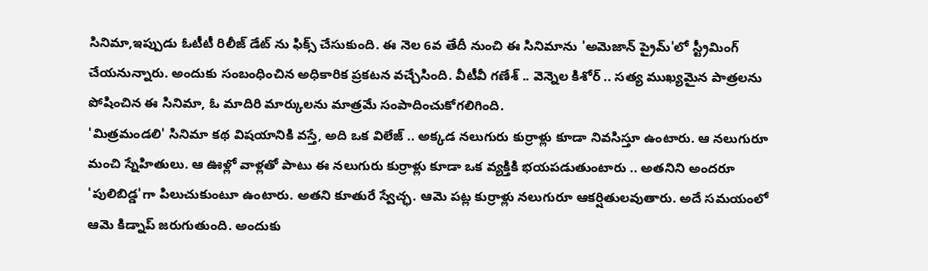సినిమా,ఇప్పుడు ఓటీటీ రిలీజ్ డేట్ ను ఫిక్స్ చేసుకుంది. ఈ నెల 6వ తేదీ నుంచి ఈ సినిమాను 'అమెజాన్ ప్రైమ్'లో స్ట్రీమింగ్ చేయనున్నారు. అందుకు సంబంధించిన అధికారిక ప్రకటన వచ్చేసింది. వీటీవీ గణేశ్ .. వెన్నెల కిశోర్ .. సత్య ముఖ్యమైన పాత్రలను పోషించిన ఈ సినిమా, ఓ మాదిరి మార్కులను మాత్రమే సంపాదించుకోగలిగింది.
'మిత్రమండలి' సినిమా కథ విషయానికి వస్తే, అది ఒక విలేజ్ .. అక్కడ నలుగురు కుర్రాళ్లు కూడా నివసిస్తూ ఉంటారు. ఆ నలుగురూ మంచి స్నేహితులు. ఆ ఊళ్లో వాళ్లతో పాటు ఈ నలుగురు కుర్రాళ్లు కూడా ఒక వ్యక్తికి భయపడుతుంటారు .. అతనిని అందరూ 'పులిబిడ్డ'గా పిలుచుకుంటూ ఉంటారు. అతని కూతురే స్వేచ్ఛ. ఆమె పట్ల కుర్రాళ్లు నలుగురూ ఆకర్షితులవుతారు. అదే సమయంలో ఆమె కిడ్నాప్ జరుగుతుంది. అందుకు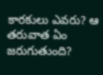కారకులు ఎవరు? ఆ తరువాత ఏం జరుగుతుంది?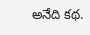అనేది కథ.